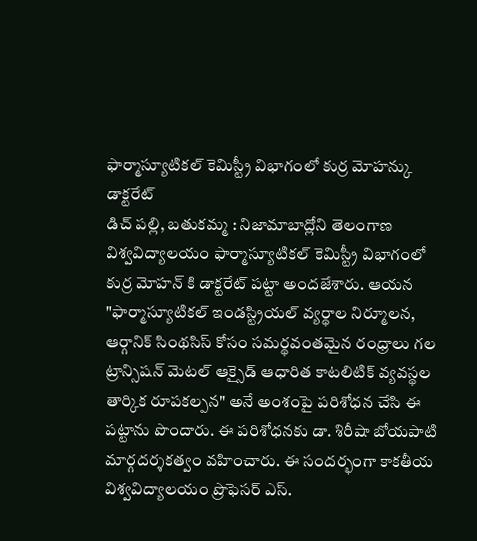ఫార్మాస్యూటికల్ కెమిస్ట్రీ విభాగంలో కుర్ర మోహన్కు డాక్టరేట్
డిచ్ పల్లి, బతుకమ్మ : నిజామాబాద్లోని తెలంగాణ విశ్వవిద్యాలయం ఫార్మాస్యూటికల్ కెమిస్ట్రీ విభాగంలో కుర్ర మోహన్ కి డాక్టరేట్ పట్టా అందజేశారు. ఆయన "ఫార్మాస్యూటికల్ ఇండస్ట్రియల్ వ్యర్థాల నిర్మూలన, ఆర్గానిక్ సింథసిస్ కోసం సమర్థవంతమైన రంధ్రాలు గల ట్రాన్సిషన్ మెటల్ ఆక్సైడ్ ఆధారిత కాటలిటిక్ వ్యవస్థల తార్కిక రూపకల్పన" అనే అంశంపై పరిశోధన చేసి ఈ పట్టాను పొందారు. ఈ పరిశోధనకు డా. శిరీషా బోయపాటి మార్గదర్శకత్వం వహించారు. ఈ సందర్భంగా కాకతీయ విశ్వవిద్యాలయం ప్రొఫెసర్ ఎస్.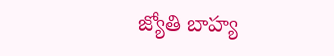జ్యోతి బాహ్య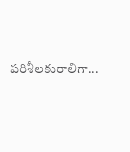పరిశీలకురాలిగా...